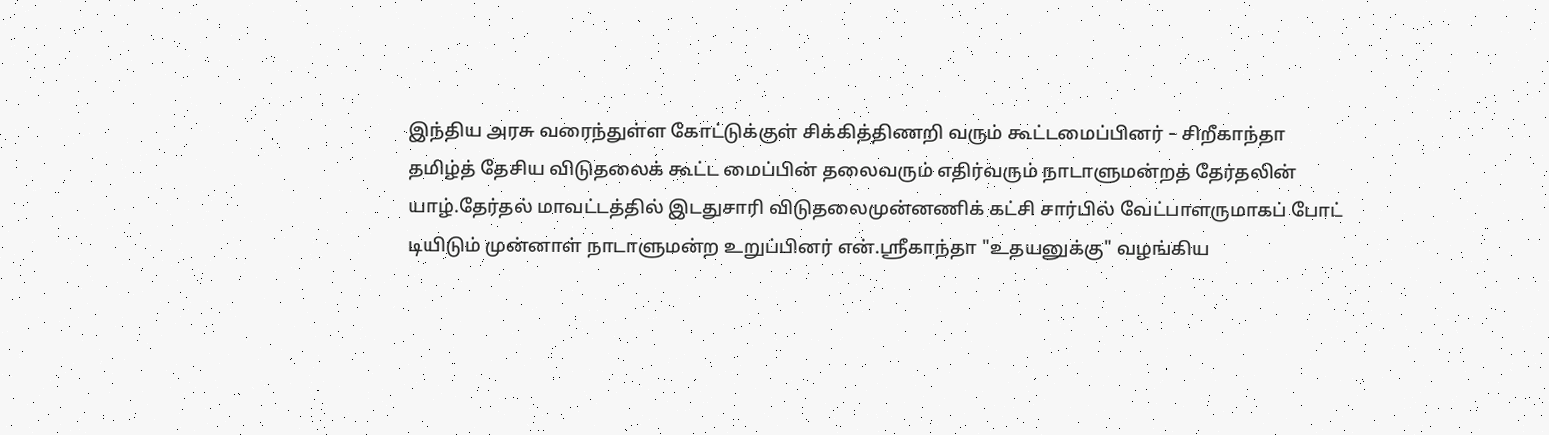இந்திய அரசு வரைந்துள்ள கோட்டுக்குள் சிக்கித்திணறி வரும் கூட்டமைப்பினர் – சிறீகாந்தா
தமிழ்த் தேசிய விடுதலைக் கூட்ட மைப்பின் தலைவரும் எதிர்வரும் நாடாளுமன்றத் தேர்தலின் யாழ்.தேர்தல் மாவட்டத்தில் இடதுசாரி விடுதலைமுன்னணிக் கட்சி சார்பில் வேட்பாளருமாகப் போட் டியிடும் முன்னாள் நாடாளுமன்ற உறுப்பினர் என்.ஸ்ரீகாந்தா "உதயனுக்கு" வழங்கிய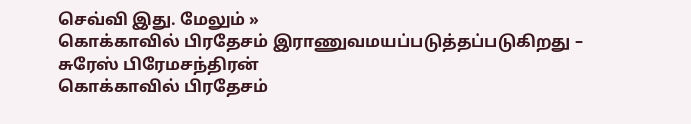செவ்வி இது. மேலும் »
கொக்காவில் பிரதேசம் இராணுவமயப்படுத்தப்படுகிறது – சுரேஸ் பிரேமசந்திரன்
கொக்காவில் பிரதேசம்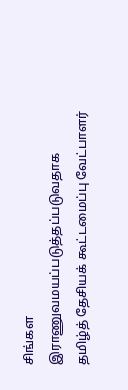சிங்கள இராணுவமயப்படுத்தப்படுவதாக தமிழ்த் தேசியக் கூட்டமைப்பு வேட்பாளர்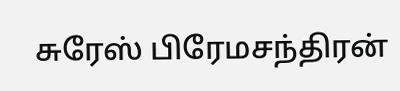சுரேஸ் பிரேமசந்திரன்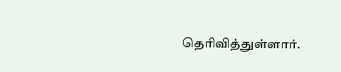தெரிவித்துள்ளார்.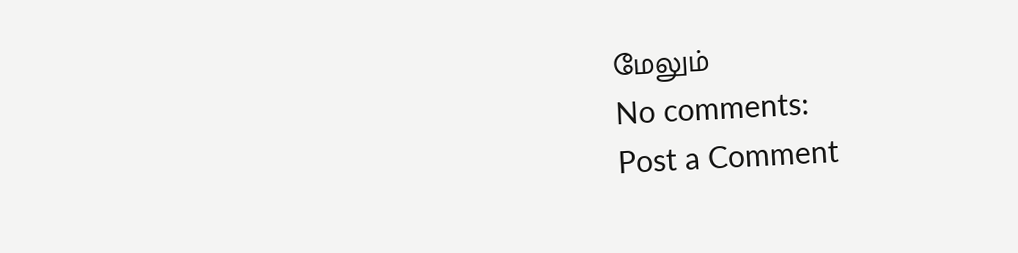மேலும்
No comments:
Post a Comment